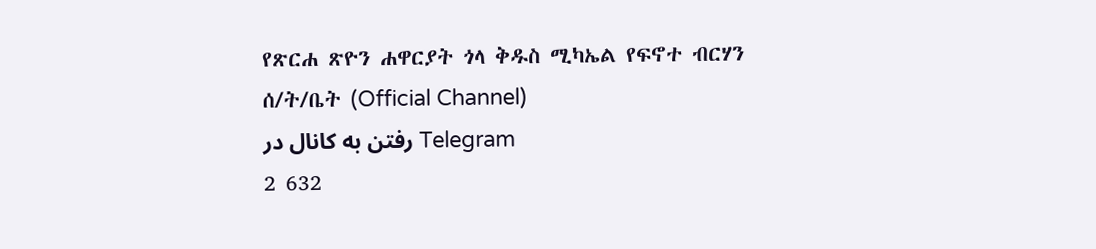የጽርሐ ጽዮን ሐዋርያት ጎላ ቅዱስ ሚካኤል የፍኖተ ብርሃን ሰ/ት/ቤት (Official Channel)
رفتن به کانال در Telegram
2 632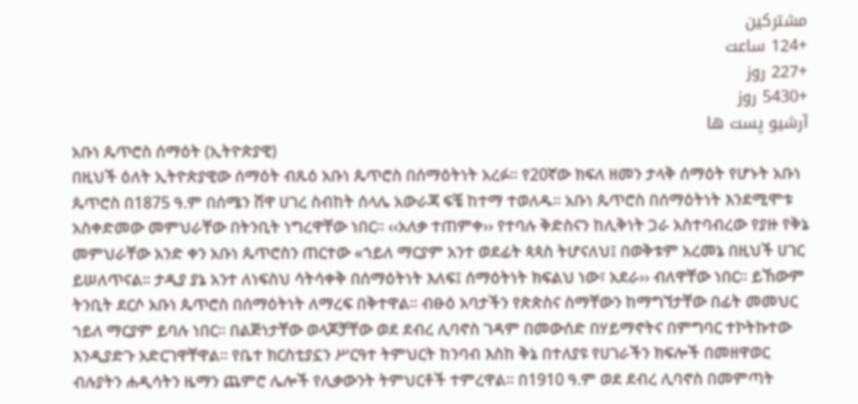مشترکین
+124 ساعت
+227 روز
+5430 روز
آرشیو پست ها
አቡነ ጴጥሮስ ሰማዕት (ኢትዮጵያዊ)
በዚህች ዕለት ኢትዮጵያዊው ሰማዕት ብጹዕ አቡነ ጴጥሮስ በሰማዕትነት አረፉ፡፡ የ20ኛው ክፍለ ዘመን ታላቅ ሰማዕት የሆኑት አቡነ ጴጥሮስ በ1875 ዓ.ም በሰሜን ሸዋ ሀገረ ስብከት ሰላሌ አውራጃ ፍቼ ከተማ ተወለዱ፡፡ አቡነ ጴጥሮስ በሰማዕትነት እንደሚሞቱ አስቀድመው መምህራቸው በትንቢት ነግረዋቸው ነበር፡፡ ‹‹አለቃ ተጠምቀ›› የተባሉ ቅድስናን ከሊቅነት ጋራ አስተባብረው የያዙ የቅኔ መምህራቸው አንድ ቀን አቡነ ጴጥሮስን ጠርተው «ኀይለ ማርያም አንተ ወደፊት ጳጳስ ትሆናለህ፤ በወቅቱም አረመኔ በዚህች ሀገር ይሠለጥናል፡፡ ታዲያ ያኔ አንተ ለነፍስህ ሳትሳቀቅ በሰማዕትነት እለፍ፤ ሰማዕትነት ክፍልህ ነው፣ አደራ›› ብለዋቸው ነበር፡፡ ይኸውም ትንቢት ደርሶ አቡነ ጴጥሮስ በሰማዕትነት ለማረፍ በቅተዋል፡፡ ብፁዕ አባታችን የጵጵስና ስማቸውን ከማግኘታቸው በፊት መመህር ኀይለ ማርያም ይባሉ ነበር፡፡ በልጅነታቸው ወላጆቻቸው ወደ ደብረ ሊባኖስ ገዳም በመውሰድ በሃይማኖትና በምግባር ተኮትኩተው እንዲያድጉ አድርገዋቸዋል፡፡ የቤተ ክርስቲያኗን ሥርዓተ ትምህርት ከንባብ እስከ ቅኔ በተለያዩ የሀገራችን ክፍሎች በመዘዋወር ብሉያትን ሐዲሳትን ዜማን ጨምሮ ሌሎች የሊቃውንት ትምህርቶች ተምረዋል፡፡ በ1910 ዓ.ም ወደ ደብረ ሊባኖስ በመምጣት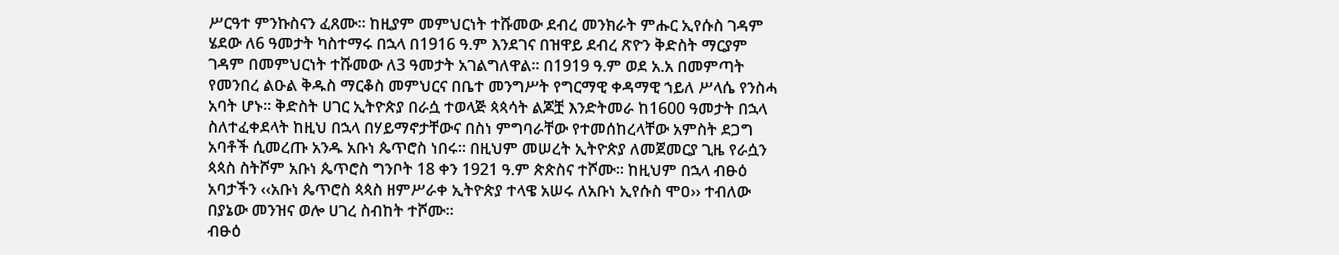ሥርዓተ ምንኩስናን ፈጸሙ፡፡ ከዚያም መምህርነት ተሹመው ደብረ መንክራት ምሑር ኢየሱስ ገዳም ሄደው ለ6 ዓመታት ካስተማሩ በኋላ በ1916 ዓ.ም እንደገና በዝዋይ ደብረ ጽዮን ቅድስት ማርያም ገዳም በመምህርነት ተሹመው ለ3 ዓመታት አገልግለዋል፡፡ በ1919 ዓ.ም ወደ አ.አ በመምጣት የመንበረ ልዑል ቅዱስ ማርቆስ መምህርና በቤተ መንግሥት የግርማዊ ቀዳማዊ ኀይለ ሥላሴ የንስሓ አባት ሆኑ፡፡ ቅድስት ሀገር ኢትዮጵያ በራሷ ተወላጅ ጳጳሳት ልጆቿ እንድትመራ ከ1600 ዓመታት በኋላ ስለተፈቀደላት ከዚህ በኋላ በሃይማኖታቸውና በስነ ምግባራቸው የተመሰከረላቸው አምስት ደጋግ አባቶች ሲመረጡ አንዱ አቡነ ጴጥሮስ ነበሩ፡፡ በዚህም መሠረት ኢትዮጵያ ለመጀመርያ ጊዜ የራሷን ጳጳስ ስትሾም አቡነ ጴጥሮስ ግንቦት 18 ቀን 1921 ዓ.ም ጵጵስና ተሾሙ፡፡ ከዚህም በኋላ ብፁዕ አባታችን ‹‹አቡነ ጴጥሮስ ጳጳስ ዘምሥራቀ ኢትዮጵያ ተላዌ አሠሩ ለአቡነ ኢየሱስ ሞዐ›› ተብለው በያኔው መንዝና ወሎ ሀገረ ስብከት ተሾሙ፡፡
ብፁዕ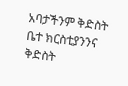አባታችንም ቅድስት ቤተ ክርስቲያንንና ቅድስት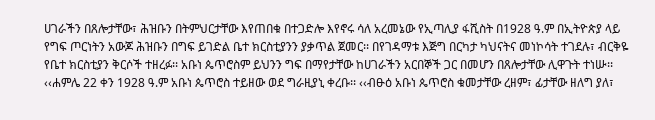ሀገራችን በጸሎታቸው፣ ሕዝቡን በትምህርታቸው እየጠበቁ በተጋድሎ እየኖሩ ሳለ አረመኔው የኢጣሊያ ፋሺስት በ1928 ዓ.ም በኢትዮጵያ ላይ የግፍ ጦርነትን አውጆ ሕዝቡን በግፍ ይገድል ቤተ ክርስቲያንን ያቃጥል ጀመር፡፡ በየገዳማቱ እጅግ በርካታ ካህናትና መነኮሳት ተገደሉ፣ ብርቅዬ የቤተ ክርስቲያን ቅርሶች ተዘረፉ፡፡ አቡነ ጴጥሮስም ይህንን ግፍ በማየታቸው ከሀገራችን አርበኞች ጋር በመሆን በጸሎታቸው ሊዋጉት ተነሡ፡፡
‹‹ሐምሌ 22 ቀን 1928 ዓ.ም አቡነ ጴጥሮስ ተይዘው ወደ ግራዚያኒ ቀረቡ፡፡ ‹‹ብፁዕ አቡነ ጴጥሮስ ቁመታቸው ረዘም፣ ፊታቸው ዘለግ ያለ፣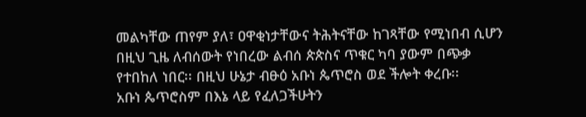መልካቸው ጠየም ያለ፣ ዐዋቂነታቸውና ትሕትናቸው ከገጻቸው የሚነበብ ሲሆን በዚህ ጊዜ ለብሰውት የነበረው ልብሰ ጵጵስና ጥቁር ካባ ያውም በጭቃ የተበከለ ነበር፡፡ በዚህ ሁኔታ ብፁዕ አቡነ ጴጥሮስ ወደ ችሎት ቀረቡ፡፡
አቡነ ጴጥሮስም በእኔ ላይ የፈለጋችሁትን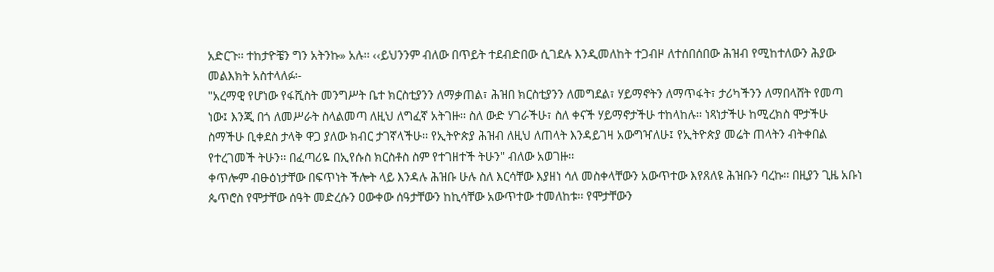አድርጉ፡፡ ተከታዮቼን ግን አትንኩ» አሉ፡፡ ‹‹ይህንንም ብለው በጥይት ተደብድበው ሲገደሉ እንዲመለከት ተጋብዞ ለተሰበሰበው ሕዝብ የሚከተለውን ሕያው መልእክት አስተላለፉ፡-
"አረማዊ የሆነው የፋሺስት መንግሥት ቤተ ክርስቲያንን ለማቃጠል፣ ሕዝበ ክርስቲያንን ለመግደል፣ ሃይማኖትን ለማጥፋት፣ ታሪካችንን ለማበላሸት የመጣ ነው፤ እንጂ በጎ ለመሥራት ስላልመጣ ለዚህ ለግፈኛ አትገዙ፡፡ ስለ ውድ ሃገራችሁ፣ ስለ ቀናች ሃይማኖታችሁ ተከላከሉ፡፡ ነጻነታችሁ ከሚረክስ ሞታችሁ ስማችሁ ቢቀደስ ታላቅ ዋጋ ያለው ክብር ታገኛላችሁ፡፡ የኢትዮጵያ ሕዝብ ለዚህ ለጠላት እንዳይገዛ አውግዣለሁ፤ የኢትዮጵያ መሬት ጠላትን ብትቀበል የተረገመች ትሁን፡፡ በፈጣሪዬ በኢየሱስ ክርስቶስ ስም የተገዘተች ትሁን" ብለው አወገዙ፡፡
ቀጥሎም ብፁዕነታቸው በፍጥነት ችሎት ላይ እንዳሉ ሕዝቡ ሁሉ ስለ እርሳቸው እያዘነ ሳለ መስቀላቸውን አውጥተው እየጸለዩ ሕዝቡን ባረኩ፡፡ በዚያን ጊዜ አቡነ ጴጥሮስ የሞታቸው ሰዓት መድረሱን ዐውቀው ሰዓታቸውን ከኪሳቸው አውጥተው ተመለከቱ፡፡ የሞታቸውን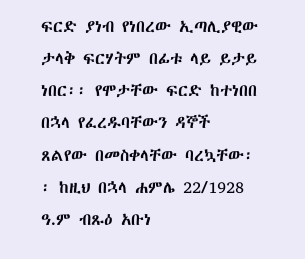ፍርድ ያነብ የነበረው ኢጣሊያዊው ታላቅ ፍርሃትም በፊቱ ላይ ይታይ ነበር፡፡ የሞታቸው ፍርድ ከተነበበ በኋላ የፈረዱባቸውን ዳኞች ጸልየው በመስቀላቸው ባረኳቸው፡፡ ከዚህ በኋላ ሐምሌ 22/1928 ዓ.ም ብጹዕ አቡነ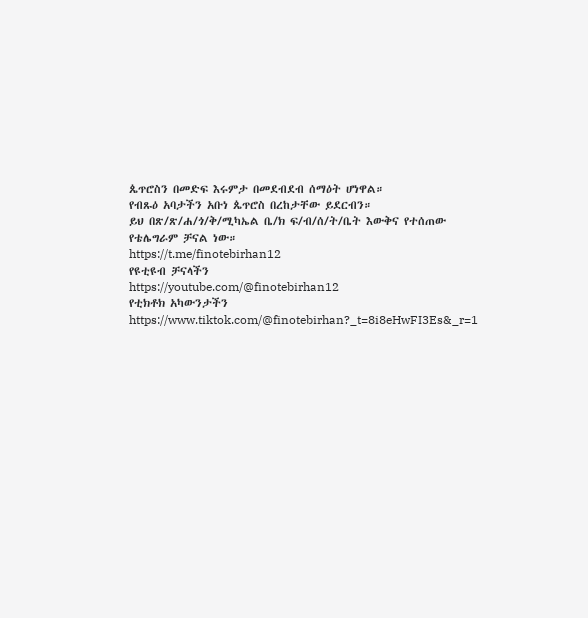ጴጥሮስን በመድፍ እሩምታ በመደብደብ ሰማዕት ሆነዋል።
የብጹዕ አባታችን አቡነ ጴጥሮስ በረከታቸው ይደርብን።
ይህ በጽ/ጽ/ሐ/ጎ/ቅ/ሚካኤል ቤ/ክ ፍ/ብ/ሰ/ት/ቤት እውቅና የተሰጠው የቴሌግራም ቻናል ነው።
https://t.me/finotebirhan12
የዩቲዩብ ቻናላችን
https://youtube.com/@finotebirhan12
የቲክቶክ አካውንታችን https://www.tiktok.com/@finotebirhan?_t=8i8eHwFI3Es&_r=1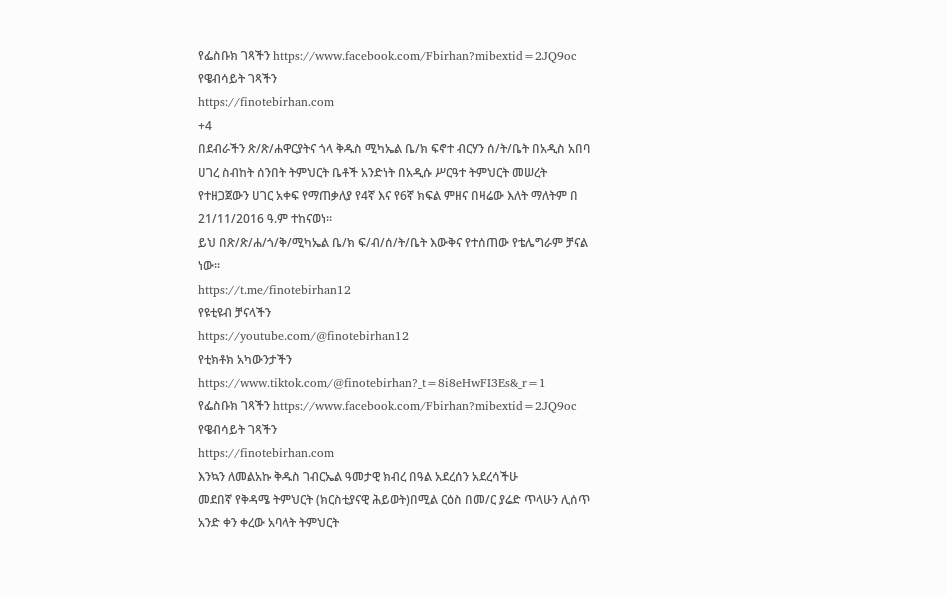የፌስቡክ ገጻችን https://www.facebook.com/Fbirhan?mibextid=2JQ9oc
የዌብሳይት ገጻችን
https://finotebirhan.com
+4
በደብራችን ጽ/ጽ/ሐዋርያትና ጎላ ቅዱስ ሚካኤል ቤ/ክ ፍኖተ ብርሃን ሰ/ት/ቤት በአዲስ አበባ ሀገረ ስብከት ሰንበት ትምህርት ቤቶች አንድነት በአዲሱ ሥርዓተ ትምህርት መሠረት የተዘጋጀውን ሀገር አቀፍ የማጠቃለያ የ4ኛ እና የ6ኛ ክፍል ምዘና በዛሬው እለት ማለትም በ 21/11/2016 ዓ.ም ተከናወነ።
ይህ በጽ/ጽ/ሐ/ጎ/ቅ/ሚካኤል ቤ/ክ ፍ/ብ/ሰ/ት/ቤት እውቅና የተሰጠው የቴሌግራም ቻናል ነው።
https://t.me/finotebirhan12
የዩቲዩብ ቻናላችን
https://youtube.com/@finotebirhan12
የቲክቶክ አካውንታችን https://www.tiktok.com/@finotebirhan?_t=8i8eHwFI3Es&_r=1
የፌስቡክ ገጻችን https://www.facebook.com/Fbirhan?mibextid=2JQ9oc
የዌብሳይት ገጻችን
https://finotebirhan.com
እንኳን ለመልአኩ ቅዱስ ገብርኤል ዓመታዊ ክብረ በዓል አደረሰን አደረሳችሁ
መደበኛ የቅዳሜ ትምህርት (ክርስቲያናዊ ሕይወት)በሚል ርዕስ በመ/ር ያሬድ ጥላሁን ሊሰጥ አንድ ቀን ቀረው አባላት ትምህርት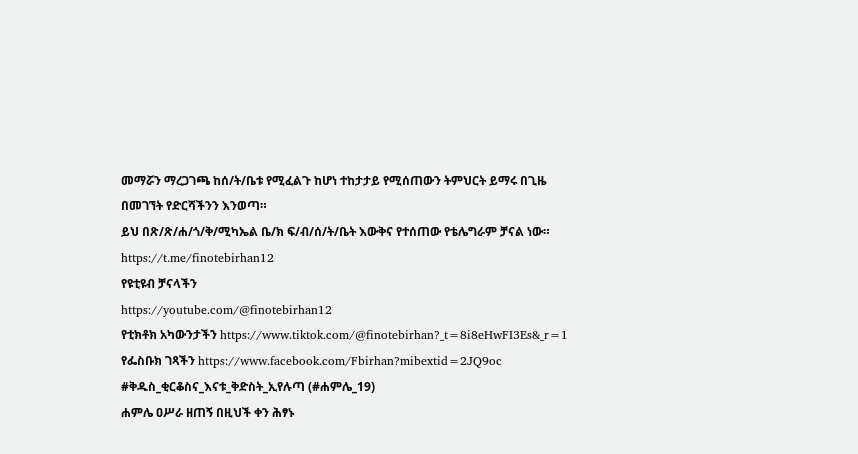መማሯን ማረጋገጫ ከሰ/ት/ቤቱ የሚፈልጉ ከሆነ ተከታታይ የሚሰጠውን ትምህርት ይማሩ በጊዜ በመገኘት የድርሻችንን እንወጣ።
ይህ በጽ/ጽ/ሐ/ጎ/ቅ/ሚካኤል ቤ/ክ ፍ/ብ/ሰ/ት/ቤት እውቅና የተሰጠው የቴሌግራም ቻናል ነው።
https://t.me/finotebirhan12
የዩቲዩብ ቻናላችን
https://youtube.com/@finotebirhan12
የቲክቶክ አካውንታችን https://www.tiktok.com/@finotebirhan?_t=8i8eHwFI3Es&_r=1
የፌስቡክ ገጻችን https://www.facebook.com/Fbirhan?mibextid=2JQ9oc
#ቅዱስ_ቂርቆስና_እናቱ_ቅድስት_ኢየሉጣ (#ሐምሌ_19)
ሐምሌ ዐሥራ ዘጠኝ በዚህች ቀን ሕፃኑ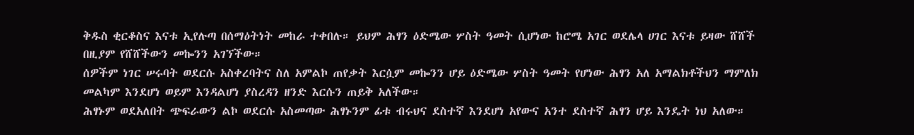ቅዱስ ቂርቆስና እናቱ ኢየሉጣ በሰማዕትነት መከራ ተቀበሉ። ይህም ሕፃን ዕድሜው ሦስት ዓመት ሲሆነው ከሮሜ አገር ወደሌላ ሀገር እናቱ ይዛው ሸሸች በዚያም የሸሸችውን መኰንን አገኘችው።
ሰዎችም ነገር ሠሩባት ወደርሱ አስቀረባትና ስለ አምልኮ ጠየቃት እርሷም መኰንን ሆይ ዕድሜው ሦስት ዓመት የሆነው ሕፃን አለ አማልክቶችህን ማምለክ መልካም እንደሆነ ወይም እንዳልሆነ ያስረዳን ዘንድ እርሱን ጠይቅ አለችው።
ሕፃኑም ወደአለበት ጭፍራውን ልኮ ወደርሱ አስመጣው ሕፃኑንም ፊቱ ብሩህና ደስተኛ እንደሆነ አየውና አንተ ደስተኛ ሕፃን ሆይ እንዴት ነህ አለው።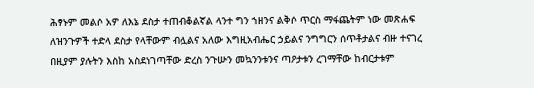ሕፃኑም መልሶ አዎ ለእኔ ደስታ ተጠብቆልኛል ላንተ ግን ኀዘንና ልቅሶ ጥርስ ማፋጨትም ነው መጽሐፍ ለዝንጉዎች ተድላ ደስታ የላቸውም ብሏልና አለው እግዚአብሔር ኃይልና ንግግርን ሰጥቶታልና ብዙ ተናገረ በዚያም ያሉትን እስከ አስደነገጣቸው ድረስ ንጉሡን መኳንንቱንና ጣዖታቱን ረገማቸው ከብርታቱም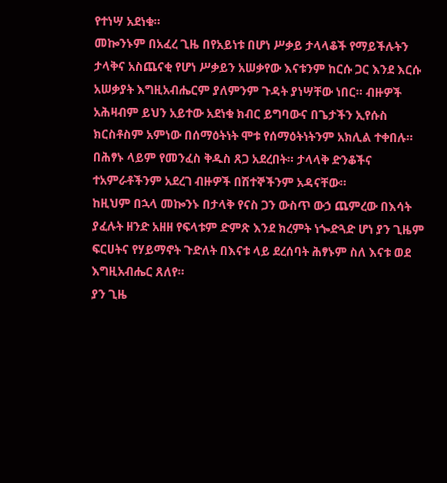የተነሣ አደነቁ።
መኰንኑም በአፈረ ጊዜ በየአይነቱ በሆነ ሥቃይ ታላላቆች የማይችሉትን ታላቅና አስጨናቂ የሆነ ሥቃይን አሠቃየው እናቱንም ከርሱ ጋር እንደ እርሱ አሠቃያት እግዚአብሔርም ያለምንም ጉዳት ያነሣቸው ነበር። ብዙዎች አሕዛብም ይህን አይተው አደነቁ ክብር ይግባውና በጌታችን ኢየሱስ ክርስቶስም አምነው በሰማዕትነት ሞቱ የሰማዕትነትንም አክሊል ተቀበሉ።
በሕፃኑ ላይም የመንፈስ ቅዱስ ጸጋ አደረበት። ታላላቅ ድንቆችና ተአምራቶችንም አደረገ ብዙዎች በሽተኞችንም አዳናቸው።
ከዚህም በኋላ መኰንኑ በታላቅ የናስ ጋን ውስጥ ውኃ ጨምረው በእሳት ያፈሉት ዘንድ አዘዘ የፍላቱም ድምጽ እንደ ክረምት ነጐድጓድ ሆነ ያን ጊዜም ፍርሀትና የሃይማኖት ጉድለት በእናቱ ላይ ደረሰባት ሕፃኑም ስለ እናቱ ወደ እግዚአብሔር ጸለየ።
ያን ጊዜ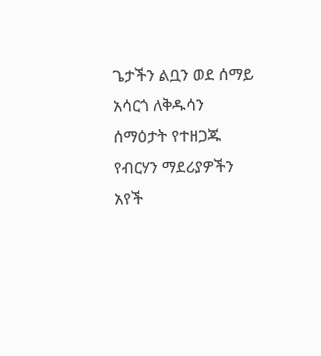ጌታችን ልቧን ወደ ሰማይ አሳርጎ ለቅዱሳን ሰማዕታት የተዘጋጁ የብርሃን ማደሪያዎችን አየች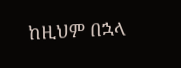ከዚህም በኋላ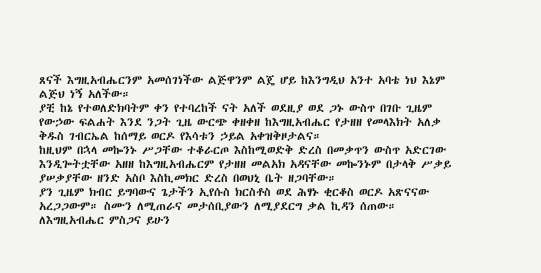ጸናች እግዚአብሔርንም አመሰገነችው ልጅዋንም ልጄ ሆይ ከእንግዲህ አንተ አባቴ ነህ እኔም ልጅህ ነኝ አለችው።
ያቺ ከኔ የተወለድክባትም ቀን የተባረከች ናት አለች ወደዚያ ወደ ጋኑ ውስጥ በገቡ ጊዜም የውኃው ፍልሐት እንደ ንጋት ጊዜ ውርጭ ቀዘቀዘ ከእግዚአብሔር የታዘዘ የመላእክት አለቃ ቅዱስ ገብርኤል ከሰማይ ወርዶ የእሳቱን ኃይል አቀዝቅዞታልና።
ከዚህም በኋላ መኰንኑ ሥጋቸው ተቆራርጦ እስከሚወድቅ ድረስ በመቃጥን ውስጥ አድርገው እንዲጐትቷቸው አዘዘ ከእግዚአብሔርም የታዘዘ መልአክ አዳናቸው መኰንኑም በታላቅ ሥቃይ ያሠቃያቸው ዘንድ አስቦ እስኪመክር ድረስ በወህኒ ቤት ዘጋባቸው።
ያን ጊዜም ክብር ይግባውና ጌታችን ኢየሱስ ክርስቶስ ወደ ሕፃኑ ቂርቆስ ወርዶ አጽናናው አረጋጋውም። ስሙን ለሚጠራና መታሰቢያውን ለሚያደርግ ቃል ኪዳን ሰጠው።
ለእግዚአብሔር ምስጋና ይሁን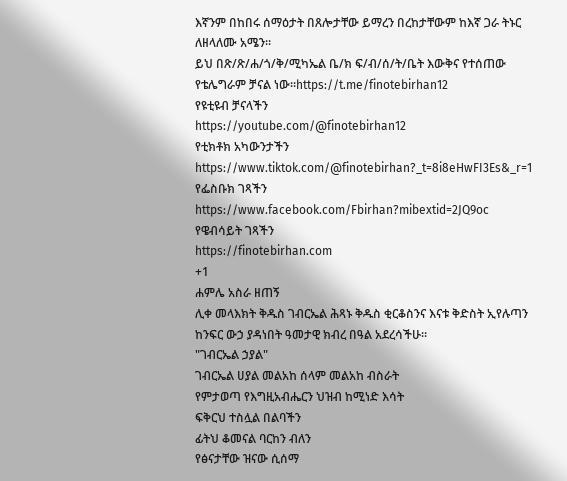እኛንም በከበሩ ሰማዕታት በጸሎታቸው ይማረን በረከታቸውም ከእኛ ጋራ ትኑር ለዘላለሙ አሜን።
ይህ በጽ/ጽ/ሐ/ጎ/ቅ/ሚካኤል ቤ/ክ ፍ/ብ/ሰ/ት/ቤት እውቅና የተሰጠው የቴሌግራም ቻናል ነው።https://t.me/finotebirhan12
የዩቲዩብ ቻናላችን
https://youtube.com/@finotebirhan12
የቲክቶክ አካውንታችን
https://www.tiktok.com/@finotebirhan?_t=8i8eHwFI3Es&_r=1
የፌስቡክ ገጻችን
https://www.facebook.com/Fbirhan?mibextid=2JQ9oc
የዌብሳይት ገጻችን
https://finotebirhan.com
+1
ሐምሌ አስራ ዘጠኝ
ሊቀ መላእክት ቅዱስ ገብርኤል ሕጻኑ ቅዱስ ቂርቆስንና እናቱ ቅድስት ኢየሉጣን ከንፍር ውኃ ያዳነበት ዓመታዊ ክብረ በዓል አደረሳችሁ።
"ገብርኤል ኃያል"
ገብርኤል ሀያል መልአከ ሰላም መልአከ ብስራት
የምታወጣ የእግዚአብሔርን ህዝብ ከሚነድ እሳት
ፍቅርህ ተስሏል በልባችን
ፊትህ ቆመናል ባርከን ብለን
የፅናታቸው ዝናው ሲሰማ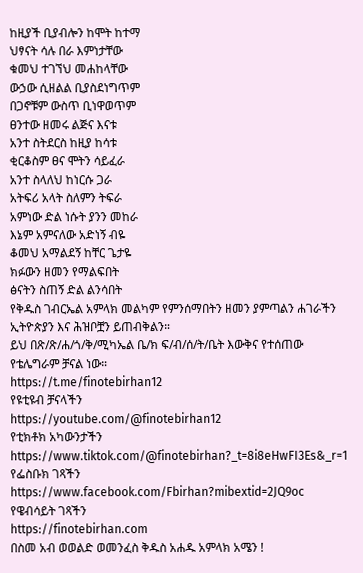ከዚያች ቢያብሎን ከሞት ከተማ
ህፃናት ሳሉ በራ እምነታቸው
ቁመህ ተገኘህ መሐከላቸው
ውኃው ሲዘልል ቢያስደነግጥም
በጋኖቹም ውስጥ ቢነዋወጥም
ፀንተው ዘመሩ ልጅና እናቱ
አንተ ስትደርስ ከዚያ ከሳቱ
ቂርቆስም ፀና ሞትን ሳይፈራ
አንተ ስላለህ ከነርሱ ጋራ
አትፍሪ አላት ስለምን ትፍራ
አምነው ድል ነሱት ያንን መከራ
እኔም አምናለው አድነኝ ብዬ
ቆመህ አማልደኝ ከቸር ጌታዬ
ክፉውን ዘመን የማልፍበት
ፅናትን ስጠኝ ድል ልንሳበት
የቅዱስ ገብርኤል አምላክ መልካም የምንሰማበትን ዘመን ያምጣልን ሐገራችን ኢትዮጵያን እና ሕዝቦቿን ይጠብቅልን።
ይህ በጽ/ጽ/ሐ/ጎ/ቅ/ሚካኤል ቤ/ክ ፍ/ብ/ሰ/ት/ቤት እውቅና የተሰጠው የቴሌግራም ቻናል ነው።
https://t.me/finotebirhan12
የዩቲዩብ ቻናላችን
https://youtube.com/@finotebirhan12
የቲክቶክ አካውንታችን https://www.tiktok.com/@finotebirhan?_t=8i8eHwFI3Es&_r=1
የፌስቡክ ገጻችን https://www.facebook.com/Fbirhan?mibextid=2JQ9oc
የዌብሳይት ገጻችን
https://finotebirhan.com
በስመ አብ ወወልድ ወመንፈስ ቅዱስ አሐዱ አምላክ አሜን !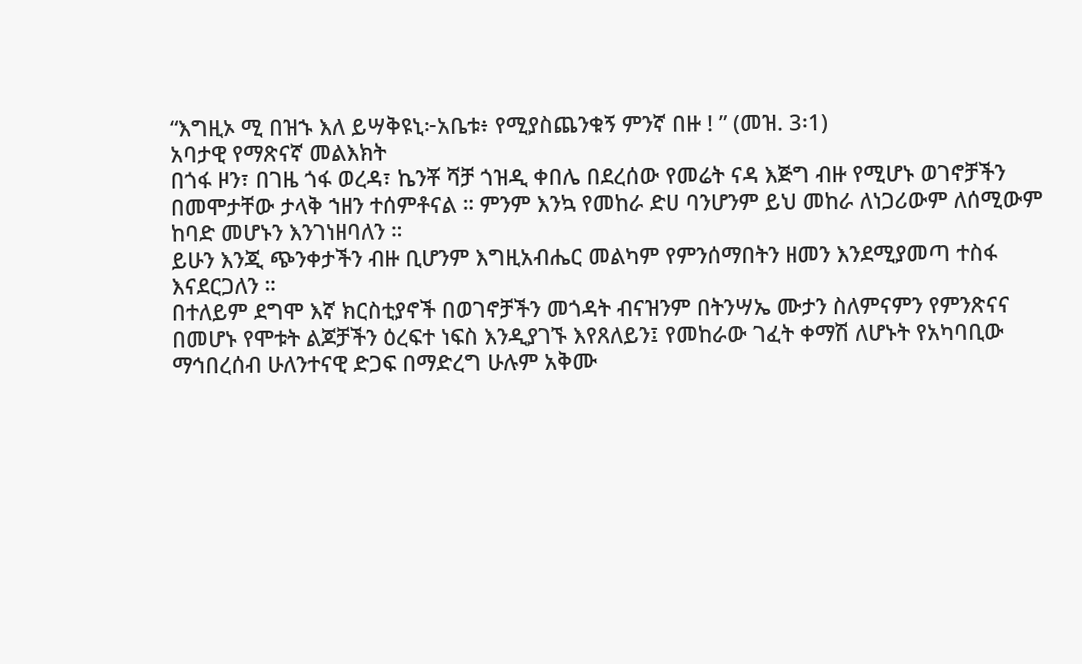“እግዚኦ ሚ በዝኁ እለ ይሣቅዩኒ፦አቤቱ፥ የሚያስጨንቁኝ ምንኛ በዙ ! ” (መዝ. 3፡1)
አባታዊ የማጽናኛ መልእክት
በጎፋ ዞን፣ በገዜ ጎፋ ወረዳ፣ ኬንቾ ሻቻ ጎዝዲ ቀበሌ በደረሰው የመሬት ናዳ እጅግ ብዙ የሚሆኑ ወገኖቻችን በመሞታቸው ታላቅ ኀዘን ተሰምቶናል ። ምንም እንኳ የመከራ ድሀ ባንሆንም ይህ መከራ ለነጋሪውም ለሰሚውም ከባድ መሆኑን እንገነዘባለን ።
ይሁን እንጂ ጭንቀታችን ብዙ ቢሆንም እግዚአብሔር መልካም የምንሰማበትን ዘመን እንደሚያመጣ ተስፋ እናደርጋለን ።
በተለይም ደግሞ እኛ ክርስቲያኖች በወገኖቻችን መጎዳት ብናዝንም በትንሣኤ ሙታን ስለምናምን የምንጽናና በመሆኑ የሞቱት ልጆቻችን ዕረፍተ ነፍስ እንዲያገኙ እየጸለይን፤ የመከራው ገፈት ቀማሽ ለሆኑት የአካባቢው ማኅበረሰብ ሁለንተናዊ ድጋፍ በማድረግ ሁሉም አቅሙ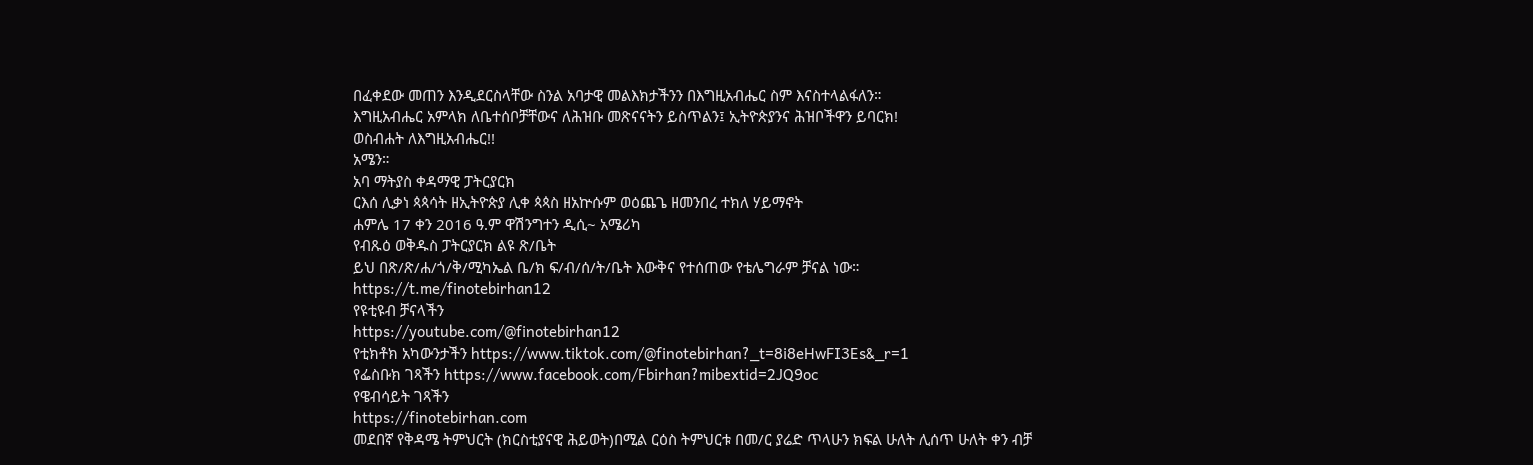በፈቀደው መጠን እንዲደርስላቸው ስንል አባታዊ መልእክታችንን በእግዚአብሔር ስም እናስተላልፋለን።
እግዚአብሔር አምላክ ለቤተሰቦቻቸውና ለሕዝቡ መጽናናትን ይስጥልን፤ ኢትዮጵያንና ሕዝቦችዋን ይባርክ!
ወስብሐት ለእግዚአብሔር!!
አሜን።
አባ ማትያስ ቀዳማዊ ፓትርያርክ
ርእሰ ሊቃነ ጳጳሳት ዘኢትዮጵያ ሊቀ ጳጳስ ዘአኵሱም ወዕጨጌ ዘመንበረ ተክለ ሃይማኖት
ሐምሌ 17 ቀን 2016 ዓ.ም ዋሽንግተን ዲሲ~ አሜሪካ
የብጹዕ ወቅዱስ ፓትርያርክ ልዩ ጽ/ቤት
ይህ በጽ/ጽ/ሐ/ጎ/ቅ/ሚካኤል ቤ/ክ ፍ/ብ/ሰ/ት/ቤት እውቅና የተሰጠው የቴሌግራም ቻናል ነው።
https://t.me/finotebirhan12
የዩቲዩብ ቻናላችን
https://youtube.com/@finotebirhan12
የቲክቶክ አካውንታችን https://www.tiktok.com/@finotebirhan?_t=8i8eHwFI3Es&_r=1
የፌስቡክ ገጻችን https://www.facebook.com/Fbirhan?mibextid=2JQ9oc
የዌብሳይት ገጻችን
https://finotebirhan.com
መደበኛ የቅዳሜ ትምህርት (ክርስቲያናዊ ሕይወት)በሚል ርዕስ ትምህርቱ በመ/ር ያሬድ ጥላሁን ክፍል ሁለት ሊሰጥ ሁለት ቀን ብቻ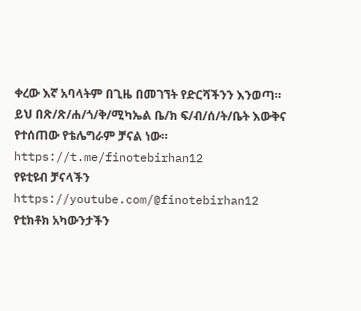ቀረው እኛ አባላትም በጊዜ በመገኘት የድርሻችንን እንወጣ።
ይህ በጽ/ጽ/ሐ/ጎ/ቅ/ሚካኤል ቤ/ክ ፍ/ብ/ሰ/ት/ቤት እውቅና የተሰጠው የቴሌግራም ቻናል ነው።
https://t.me/finotebirhan12
የዩቲዩብ ቻናላችን
https://youtube.com/@finotebirhan12
የቲክቶክ አካውንታችን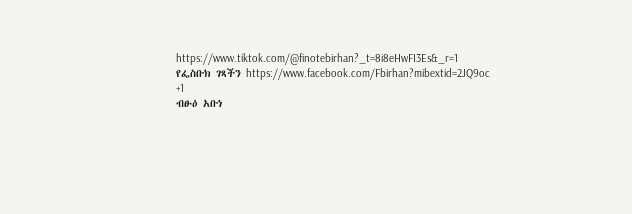https://www.tiktok.com/@finotebirhan?_t=8i8eHwFI3Es&_r=1
የፌስቡክ ገጻችን https://www.facebook.com/Fbirhan?mibextid=2JQ9oc
+1
ብፁዕ አቡነ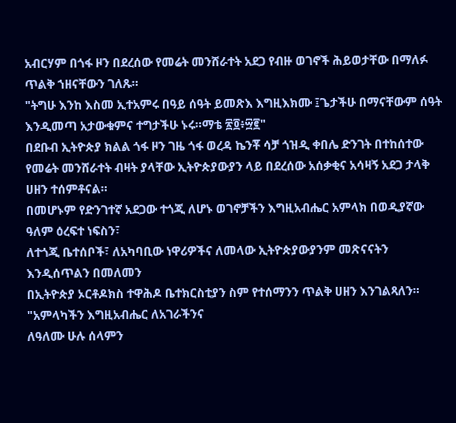አብርሃም በጎፋ ዞን በደረሰው የመሬት መንሸራተት አደጋ የብዙ ወገኖች ሕይወታቸው በማለፉ ጥልቅ ኀዘናቸውን ገለጹ።
"ትግሁ እንከ እስመ ኢተአምሩ በዓይ ሰዓት ይመጽእ እግዚእክሙ ፤ጌታችሁ በማናቸውም ሰዓት እንዲመጣ አታውቁምና ተግታችሁ ኑሩ።ማቴ ፳፬፥፵፪"
በደቡብ ኢትዮጵያ ክልል ጎፋ ዞን ገዜ ጎፋ ወረዳ ኬንቾ ሳቻ ጎዝዲ ቀበሌ ድንገት በተከሰተው የመሬት መንሸራተት ብዛት ያላቸው ኢትዮጵያውያን ላይ በደረሰው አሰቃቂና አሳዛኝ አደጋ ታላቅ ሀዘን ተሰምቶናል።
በመሆኑም የድንገተኛ አደጋው ተጎጂ ለሆኑ ወገኖቻችን እግዚአብሔር አምላክ በወዲያኛው ዓለም ዕረፍተ ነፍስን፣
ለተጎጂ ቤተሰቦች፣ ለአካባቢው ነዋሪዎችና ለመላው ኢትዮጵያውያንም መጽናናትን እንዲሰጥልን በመለመን
በኢትዮጵያ ኦርቶዶክስ ተዋሕዶ ቤተክርስቲያን ስም የተሰማንን ጥልቅ ሀዘን እንገልጻለን።
"አምላካችን እግዚአብሔር ለአገራችንና
ለዓለሙ ሁሉ ሰላምን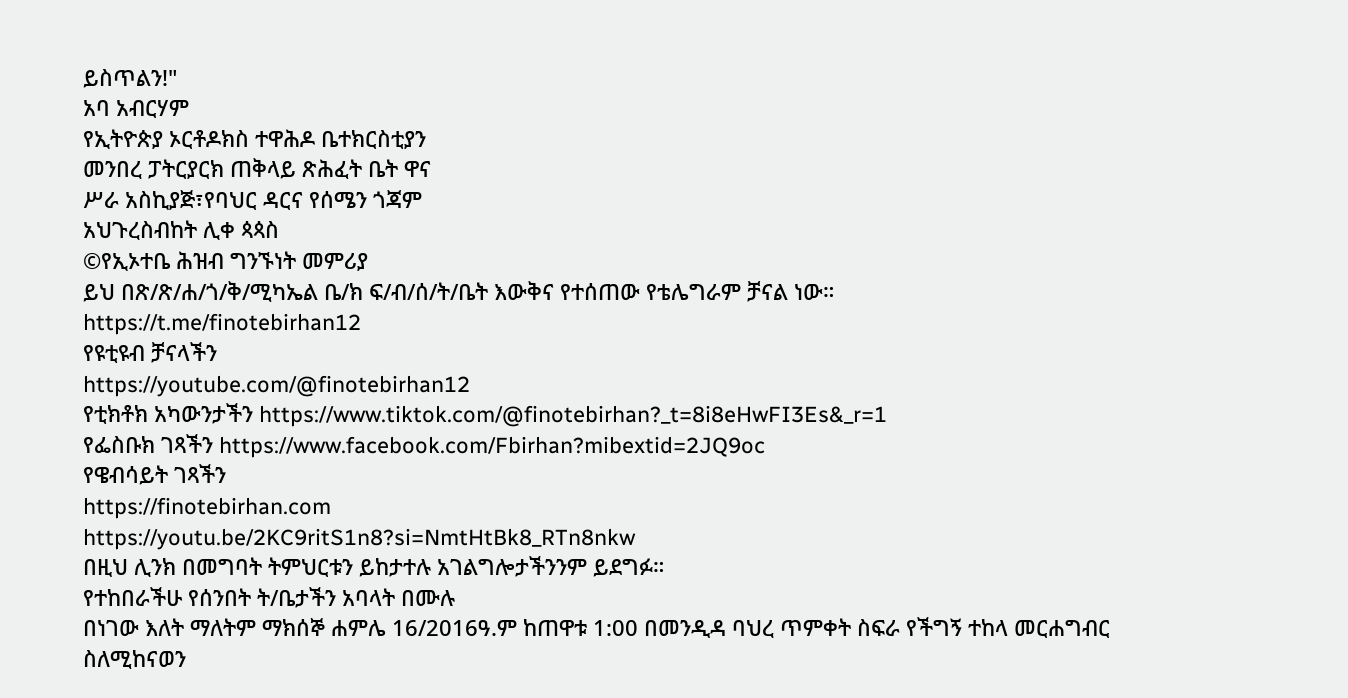ይስጥልን!"
አባ አብርሃም
የኢትዮጵያ ኦርቶዶክስ ተዋሕዶ ቤተክርስቲያን
መንበረ ፓትርያርክ ጠቅላይ ጽሕፈት ቤት ዋና
ሥራ አስኪያጅ፣የባህር ዳርና የሰሜን ጎጃም
አህጉረስብከት ሊቀ ጳጳስ
©የኢኦተቤ ሕዝብ ግንኙነት መምሪያ
ይህ በጽ/ጽ/ሐ/ጎ/ቅ/ሚካኤል ቤ/ክ ፍ/ብ/ሰ/ት/ቤት እውቅና የተሰጠው የቴሌግራም ቻናል ነው።
https://t.me/finotebirhan12
የዩቲዩብ ቻናላችን
https://youtube.com/@finotebirhan12
የቲክቶክ አካውንታችን https://www.tiktok.com/@finotebirhan?_t=8i8eHwFI3Es&_r=1
የፌስቡክ ገጻችን https://www.facebook.com/Fbirhan?mibextid=2JQ9oc
የዌብሳይት ገጻችን
https://finotebirhan.com
https://youtu.be/2KC9ritS1n8?si=NmtHtBk8_RTn8nkw
በዚህ ሊንክ በመግባት ትምህርቱን ይከታተሉ አገልግሎታችንንም ይደግፉ።
የተከበራችሁ የሰንበት ት/ቤታችን አባላት በሙሉ
በነገው እለት ማለትም ማክሰኞ ሐምሌ 16/2016ዓ.ም ከጠዋቱ 1:00 በመንዲዳ ባህረ ጥምቀት ስፍራ የችግኝ ተከላ መርሐግብር ስለሚከናወን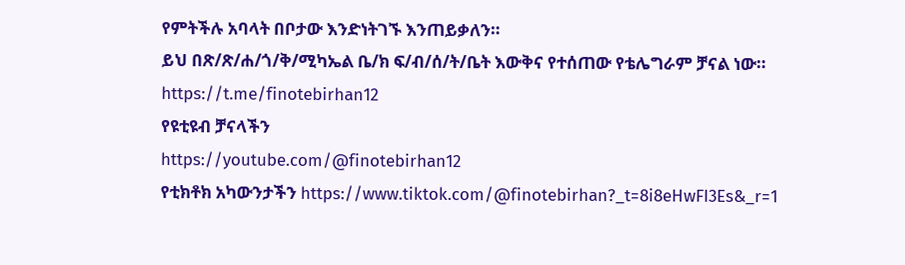የምትችሉ አባላት በቦታው እንድነትገኙ እንጠይቃለን።
ይህ በጽ/ጽ/ሐ/ጎ/ቅ/ሚካኤል ቤ/ክ ፍ/ብ/ሰ/ት/ቤት እውቅና የተሰጠው የቴሌግራም ቻናል ነው።
https://t.me/finotebirhan12
የዩቲዩብ ቻናላችን
https://youtube.com/@finotebirhan12
የቲክቶክ አካውንታችን https://www.tiktok.com/@finotebirhan?_t=8i8eHwFI3Es&_r=1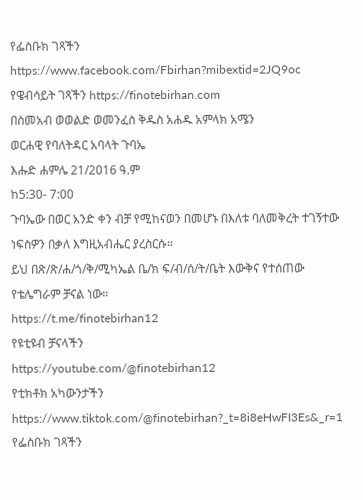የፌስቡክ ገጻችን https://www.facebook.com/Fbirhan?mibextid=2JQ9oc
የዌብሳይት ገጻችን https://finotebirhan.com
በስመአብ ወወልድ ወመንፈስ ቅዱስ አሐዱ አምላክ አሜን
ወርሐዊ የባለትዳር አባላት ጉባኤ
እሑድ ሐምሌ 21/2016 ዓ.ም
ከ5:30- 7:00
ጉባኤው በወር አንድ ቀን ብቻ የሚከናወን በመሆኑ በእለቱ ባለመቅረት ተገኝተው ነፍስዎን በቃለ እግዚአብሔር ያረስርሱ።
ይህ በጽ/ጽ/ሐ/ጎ/ቅ/ሚካኤል ቤ/ክ ፍ/ብ/ሰ/ት/ቤት እውቅና የተሰጠው የቴሌግራም ቻናል ነው።
https://t.me/finotebirhan12
የዩቲዩብ ቻናላችን
https://youtube.com/@finotebirhan12
የቲክቶክ አካውንታችን https://www.tiktok.com/@finotebirhan?_t=8i8eHwFI3Es&_r=1
የፌስቡክ ገጻችን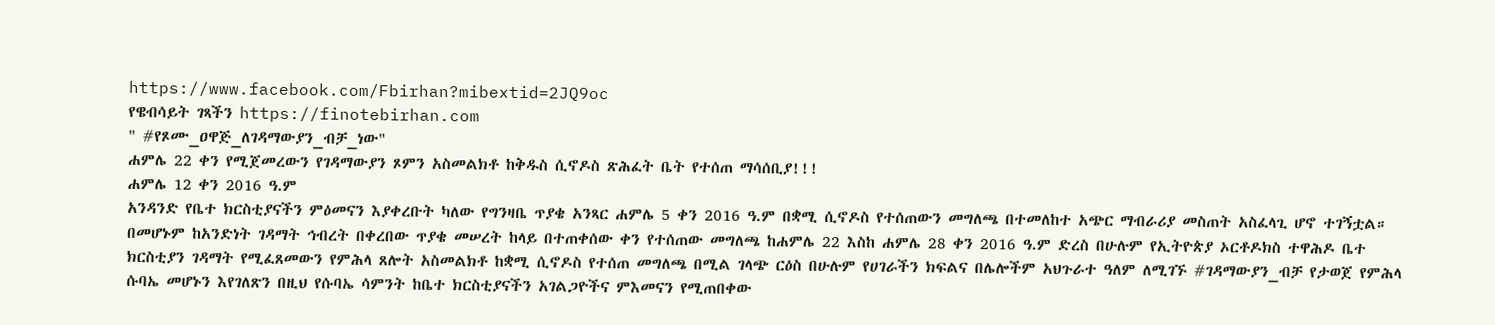https://www.facebook.com/Fbirhan?mibextid=2JQ9oc
የዌብሳይት ገጻችን https://finotebirhan.com
" #የጾሙ_ዐዋጅ_ለገዳማውያን_ብቻ_ነው"
ሐምሌ 22 ቀን የሚጀመረውን የገዳማውያን ጾምን አስመልክቶ ከቅዱስ ሲኖዶስ ጽሕፈት ቤት የተሰጠ ማሳሰቢያ!!!
ሐምሌ 12 ቀን 2016 ዓ.ም
አንዳንድ የቤተ ክርስቲያናችን ምዕመናን እያቀረቡት ካለው የግንዛቤ ጥያቄ አንጻር ሐምሌ 5 ቀን 2016 ዓ.ም በቋሚ ሲኖዶስ የተሰጠውን መግለጫ በተመለከተ አጭር ማብራሪያ መስጠት አስፈላጊ ሆኖ ተገኝቷል።
በመሆኑም ከአንድነት ገዳማት ኅብረት በቀረበው ጥያቄ መሠረት ከላይ በተጠቀሰው ቀን የተሰጠው መግለጫ ከሐምሌ 22 እስከ ሐምሌ 28 ቀን 2016 ዓ.ም ድረስ በሁሉም የኢትዮጵያ ኦርቶዶክስ ተዋሕዶ ቤተ ክርስቲያን ገዳማት የሚፈጸመውን የምሕላ ጸሎት አስመልክቶ ከቋሚ ሲኖዶስ የተሰጠ መግለጫ በሚል ገላጭ ርዕስ በሁሉም የሀገራችን ክፍልና በሌሎችም አህጉራተ ዓለም ለሚገኙ #ገዳማውያን_ብቻ የታወጀ የምሕላ ሱባኤ መሆኑን እየገለጽን በዚህ የሱባኤ ሳምንት ከቤተ ክርስቲያናችን አገልጋዮችና ምእመናን የሚጠበቀው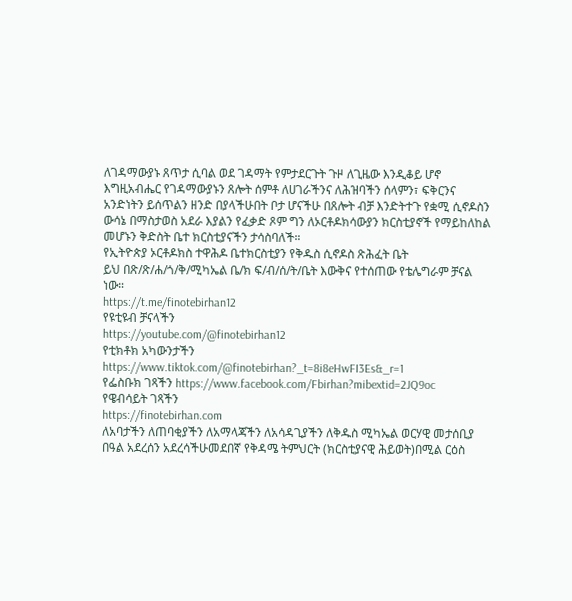ለገዳማውያኑ ጸጥታ ሲባል ወደ ገዳማት የምታደርጉት ጉዞ ለጊዜው እንዲቆይ ሆኖ እግዚአብሔር የገዳማውያኑን ጸሎት ሰምቶ ለሀገራችንና ለሕዝባችን ሰላምን፣ ፍቅርንና አንድነትን ይሰጥልን ዘንድ በያላችሁበት ቦታ ሆናችሁ በጸሎት ብቻ እንድትተጉ የቋሚ ሲኖዶስን ውሳኔ በማስታወስ አደራ እያልን የፈቃድ ጾም ግን ለኦርቶዶክሳውያን ክርስቲያኖች የማይከለከል መሆኑን ቅድስት ቤተ ክርስቲያናችን ታሳስባለች።
የኢትዮጵያ ኦርቶዶክስ ተዋሕዶ ቤተክርስቲያን የቅዱስ ሲኖዶስ ጽሕፈት ቤት
ይህ በጽ/ጽ/ሐ/ጎ/ቅ/ሚካኤል ቤ/ክ ፍ/ብ/ሰ/ት/ቤት እውቅና የተሰጠው የቴሌግራም ቻናል ነው።
https://t.me/finotebirhan12
የዩቲዩብ ቻናላችን
https://youtube.com/@finotebirhan12
የቲክቶክ አካውንታችን https://www.tiktok.com/@finotebirhan?_t=8i8eHwFI3Es&_r=1
የፌስቡክ ገጻችን https://www.facebook.com/Fbirhan?mibextid=2JQ9oc
የዌብሳይት ገጻችን
https://finotebirhan.com
ለአባታችን ለጠባቂያችን ለአማላጃችን ለአሳዳጊያችን ለቅዱስ ሚካኤል ወርሃዊ መታሰቢያ በዓል አደረሰን አደረሳችሁመደበኛ የቅዳሜ ትምህርት (ክርስቲያናዊ ሕይወት)በሚል ርዕስ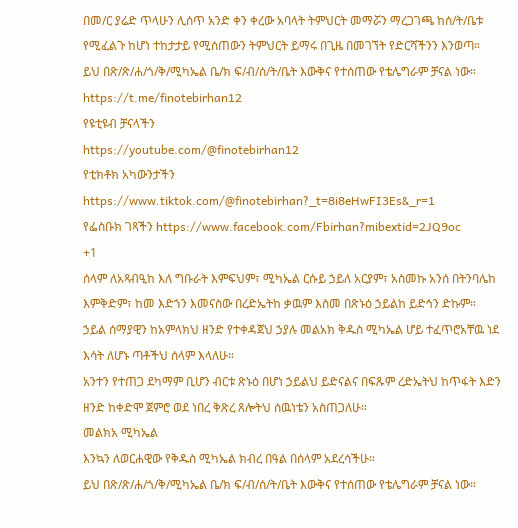በመ/ር ያሬድ ጥላሁን ሊሰጥ አንድ ቀን ቀረው አባላት ትምህርት መማሯን ማረጋገጫ ከሰ/ት/ቤቱ የሚፈልጉ ከሆነ ተከታታይ የሚሰጠውን ትምህርት ይማሩ በጊዜ በመገኘት የድርሻችንን እንወጣ።
ይህ በጽ/ጽ/ሐ/ጎ/ቅ/ሚካኤል ቤ/ክ ፍ/ብ/ሰ/ት/ቤት እውቅና የተሰጠው የቴሌግራም ቻናል ነው።
https://t.me/finotebirhan12
የዩቲዩብ ቻናላችን
https://youtube.com/@finotebirhan12
የቲክቶክ አካውንታችን https://www.tiktok.com/@finotebirhan?_t=8i8eHwFI3Es&_r=1
የፌስቡክ ገጻችን https://www.facebook.com/Fbirhan?mibextid=2JQ9oc
+1
ሰላም ለአጻብዒከ እለ ግቡራት እምፍህም፣ ሚካኤል ርሱይ ኃይለ አርያም፣ አስመኩ አንሰ በትንባሌከ እምቅድም፣ ከመ እድኀን እመናስው በረድኤትከ ቃዉም እስመ በጽኑዕ ኃይልከ ይድኅን ድኩም።
ኃይል ሰማያዊን ከአምላክህ ዘንድ የተቀዳጀህ ኃያሉ መልአክ ቅዱስ ሚካኤል ሆይ ተፈጥሮአቸዉ ነደ እሳት ለሆኑ ጣቶችህ ሰላም እላለሁ።
አንተን የተጠጋ ደካማም ቢሆን ብርቱ ጽኑዕ በሆነ ኃይልህ ይድናልና በፍጹም ረድኤትህ ከጥፋት እድን ዘንድ ከቀድሞ ጀምሮ ወደ ነበረ ቅጽረ ጸሎትህ ሰዉነቴን አስጠጋለሁ።
መልክአ ሚካኤል
እንኳን ለወርሐዊው የቅዱስ ሚካኤል ክብረ በዓል በሰላም አደረሳችሁ።
ይህ በጽ/ጽ/ሐ/ጎ/ቅ/ሚካኤል ቤ/ክ ፍ/ብ/ሰ/ት/ቤት እውቅና የተሰጠው የቴሌግራም ቻናል ነው።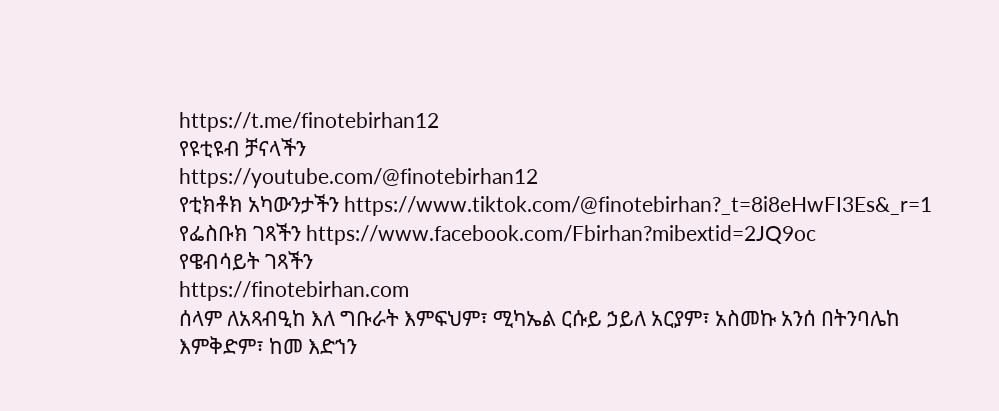https://t.me/finotebirhan12
የዩቲዩብ ቻናላችን
https://youtube.com/@finotebirhan12
የቲክቶክ አካውንታችን https://www.tiktok.com/@finotebirhan?_t=8i8eHwFI3Es&_r=1
የፌስቡክ ገጻችን https://www.facebook.com/Fbirhan?mibextid=2JQ9oc
የዌብሳይት ገጻችን
https://finotebirhan.com
ሰላም ለአጻብዒከ እለ ግቡራት እምፍህም፣ ሚካኤል ርሱይ ኃይለ አርያም፣ አስመኩ አንሰ በትንባሌከ እምቅድም፣ ከመ እድኀን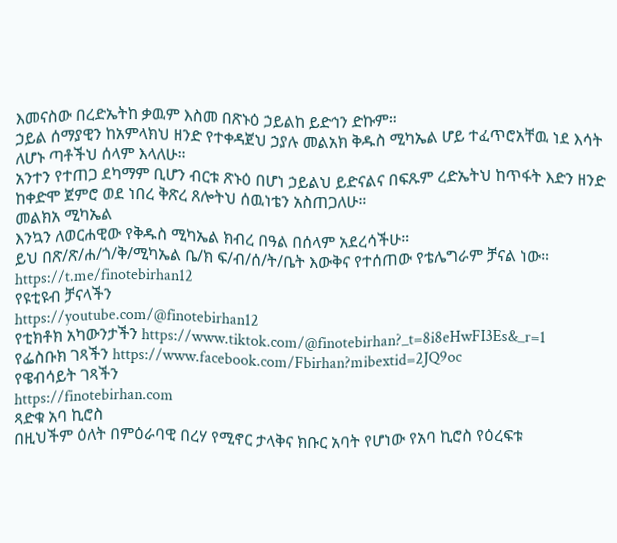እመናስው በረድኤትከ ቃዉም እስመ በጽኑዕ ኃይልከ ይድኅን ድኩም።
ኃይል ሰማያዊን ከአምላክህ ዘንድ የተቀዳጀህ ኃያሉ መልአክ ቅዱስ ሚካኤል ሆይ ተፈጥሮአቸዉ ነደ እሳት ለሆኑ ጣቶችህ ሰላም እላለሁ።
አንተን የተጠጋ ደካማም ቢሆን ብርቱ ጽኑዕ በሆነ ኃይልህ ይድናልና በፍጹም ረድኤትህ ከጥፋት እድን ዘንድ ከቀድሞ ጀምሮ ወደ ነበረ ቅጽረ ጸሎትህ ሰዉነቴን አስጠጋለሁ።
መልክአ ሚካኤል
እንኳን ለወርሐዊው የቅዱስ ሚካኤል ክብረ በዓል በሰላም አደረሳችሁ።
ይህ በጽ/ጽ/ሐ/ጎ/ቅ/ሚካኤል ቤ/ክ ፍ/ብ/ሰ/ት/ቤት እውቅና የተሰጠው የቴሌግራም ቻናል ነው።
https://t.me/finotebirhan12
የዩቲዩብ ቻናላችን
https://youtube.com/@finotebirhan12
የቲክቶክ አካውንታችን https://www.tiktok.com/@finotebirhan?_t=8i8eHwFI3Es&_r=1
የፌስቡክ ገጻችን https://www.facebook.com/Fbirhan?mibextid=2JQ9oc
የዌብሳይት ገጻችን
https://finotebirhan.com
ጻድቁ አባ ኪሮስ
በዚህችም ዕለት በምዕራባዊ በረሃ የሚኖር ታላቅና ክቡር አባት የሆነው የአባ ኪሮስ የዕረፍቱ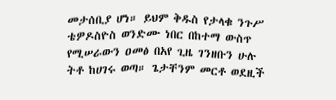መታሰቢያ ሆነ። ይህም ቅዱስ የታላቁ ንጉሥ ቴዎዶስዮስ ወንድሙ ነበር በከተማ ውስጥ የሚሠራውን ዐመፅ በአየ ጊዜ ገንዘቡን ሁሉ ትቶ ከሀገሩ ወጣ። ጌታቸንም መርቶ ወደዚች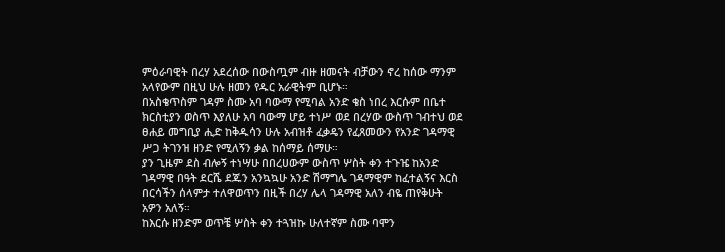ምዕራባዊት በረሃ አደረሰው በውስጧም ብዙ ዘመናት ብቻውን ኖረ ከሰው ማንም አላየውም በዚህ ሁሉ ዘመን የዱር አራዊትም ቢሆኑ።
በአስቄጥስም ገዳም ስሙ አባ ባውማ የሚባል አንድ ቄስ ነበረ እርሱም በቤተ ክርስቲያን ወስጥ እያለሁ አባ ባውማ ሆይ ተነሥ ወደ በረሃው ውስጥ ገብተህ ወደ ፀሐይ መግቢያ ሒድ ከቅዱሳን ሁሉ አብዝቶ ፈቃዴን የፈጸመውን የአንድ ገዳማዊ ሥጋ ትገንዝ ዘንድ የሚለኝን ቃል ከሰማይ ሰማሁ።
ያን ጊዜም ደስ ብሎኝ ተነሣሁ በበረሀውም ውስጥ ሦስት ቀን ተጉዤ ከአንድ ገዳማዊ በዓት ደርሼ ደጁን አንኳኳሁ አንድ ሽማግሌ ገዳማዊም ከፈተልኝና እርስ በርሳችን ሰላምታ ተለዋወጥን በዚች በረሃ ሌላ ገዳማዊ አለን ብዬ ጠየቅሁት አዎን አለኝ።
ከእርሱ ዘንድም ወጥቼ ሦስት ቀን ተጓዝኩ ሁለተኛም ስሙ ባሞን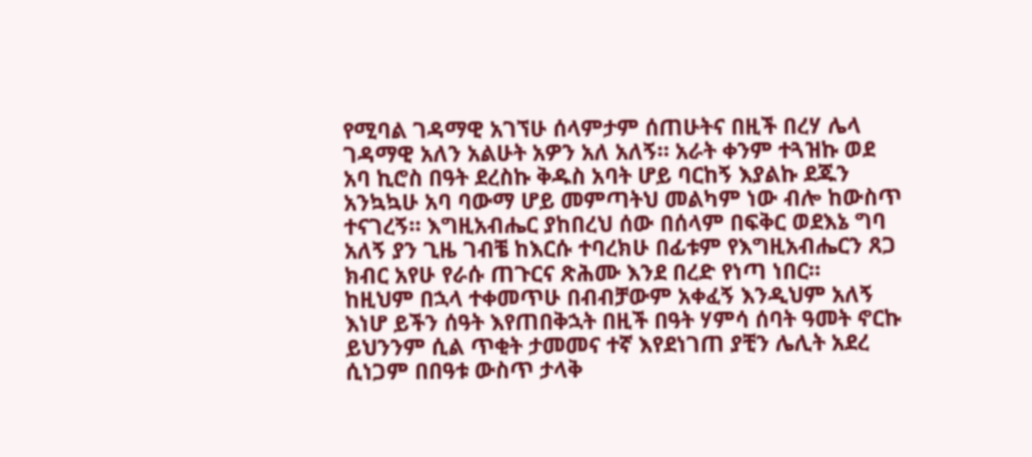የሚባል ገዳማዊ አገኘሁ ሰላምታም ሰጠሁትና በዚች በረሃ ሌላ ገዳማዊ አለን አልሁት አዎን አለ አለኝ። አራት ቀንም ተጓዝኩ ወደ አባ ኪሮስ በዓት ደረስኩ ቅዱስ አባት ሆይ ባርከኝ እያልኩ ደጁን አንኳኳሁ አባ ባውማ ሆይ መምጣትህ መልካም ነው ብሎ ከውስጥ ተናገረኝ። እግዚአብሔር ያከበረህ ሰው በሰላም በፍቅር ወደእኔ ግባ አለኝ ያን ጊዜ ገብቼ ከእርሱ ተባረክሁ በፊቱም የእግዚአብሔርን ጸጋ ክብር አየሁ የራሱ ጠጉርና ጽሕሙ እንደ በረድ የነጣ ነበር።
ከዚህም በኋላ ተቀመጥሁ በብብቻውም አቀፈኝ እንዲህም አለኝ እነሆ ይችን ሰዓት እየጠበቅኋት በዚች በዓት ሃምሳ ሰባት ዓመት ኖርኩ ይህንንም ሲል ጥቂት ታመመና ተኛ እየደነገጠ ያቺን ሌሊት አደረ ሲነጋም በበዓቱ ውስጥ ታላቅ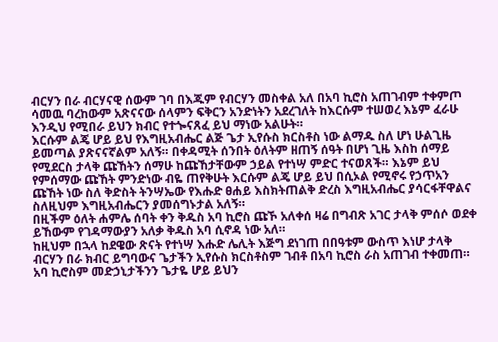ብርሃን በራ ብርሃናዊ ሰውም ገባ በእጁም የብርሃን መስቀል አለ በአባ ኪሮስ አጠገብም ተቀምጦ ሳመዉ ባረከውም አጽናናው ሰላምን ፍቅርን አንድነትን አደረገለት ከእርሱም ተሠወረ እኔም ፈራሁ እንዲህ የሚበራ ይህን ክብር የተጐናጸፈ ይህ ማነው አልሁት።
እርሱም ልጄ ሆይ ይህ የእግዚአብሔር ልጅ ጌታ ኢየሱስ ክርስቶስ ነው ልማዱ ስለ ሆነ ሁልጊዜ ይመጣል ያጽናናኛልም አለኝ። በቀዳሚት ሰንበት ዕለትም ዘጠኝ ሰዓት በሆነ ጊዜ እስከ ሰማይ የሚደርስ ታላቅ ጩኸትን ሰማሁ ከጩኸታቸውም ኃይል የተነሣ ምድር ተናወጸች። እኔም ይህ የምሰማው ጩኸት ምንድነው ብዬ ጠየቅሁት እርሱም ልጄ ሆይ ይህ በሲኦል የሚኖሩ የኃጥአን ጩኸት ነው ስለ ቅድስት ትንሣኤው የእሑድ ፀሐይ እስክትጠልቅ ድረስ እግዚአብሔር ያሳርፋቸዋልና ስለዚህም እግዚአብሔርን ያመሰግኑታል አለኝ።
በዚችም ዕለት ሐምሌ ሰባት ቀን ቅዱስ አባ ኪሮስ ጩኾ አለቀሰ ዛሬ በግብጽ አገር ታላቅ ምሰሶ ወደቀ ይኸውም የገዳማውያን አለቃ ቅዱስ አባ ሲኖዳ ነው አለ።
ከዚህም በኋላ ከደዌው ጽናት የተነሣ እሑድ ሌሊት እጅግ ደነገጠ በበዓቱም ውስጥ እነሆ ታላቅ ብርሃን በራ ክብር ይግባውና ጌታችን ኢየሱስ ክርስቶስም ገብቶ በአባ ኪሮስ ራስ አጠገብ ተቀመጠ። አባ ኪሮስም መድኃኒታችንን ጌታዬ ሆይ ይህን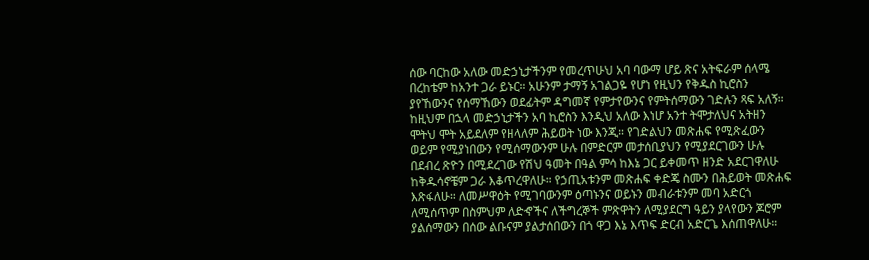ሰው ባርከው አለው መድኃኒታችንም የመረጥሁህ አባ ባውማ ሆይ ጽና አትፍራም ሰላሜ በረከቴም ከአንተ ጋራ ይኑር። አሁንም ታማኝ አገልጋዬ የሆነ የዚህን የቅዱስ ኪሮስን ያየኸውንና የሰማኸውን ወደፊትም ዳግመኛ የምታየውንና የምትሰማውን ገድሉን ጻፍ አለኝ።
ከዚህም በኋላ መድኃኒታችን አባ ኪሮስን እንዲህ አለው እነሆ አንተ ትሞታለህና አትዘን ሞትህ ሞት አይደለም የዘላለም ሕይወት ነው እንጂ። የገድልህን መጽሐፍ የሚጽፈውን ወይም የሚያነበውን የሚሰማውንም ሁሉ በምድርም መታሰቢያህን የሚያደርገውን ሁሉ በደብረ ጽዮን በሚደረገው የሽህ ዓመት በዓል ምሳ ከእኔ ጋር ይቀመጥ ዘንድ አደርገዋለሁ ከቅዱሳኖቼም ጋራ እቆጥረዋለሁ። የኃጢአቱንም መጽሐፍ ቀድጄ ስሙን በሕይወት መጽሐፍ እጽፋለሁ። ለመሥዋዕት የሚገባውንም ዕጣኑንና ወይኑን መብራቱንም መባ አድርጎ ለሚሰጥም በስምህም ለድኆችና ለችግረኞች ምጽዋትን ለሚያደርግ ዓይን ያላየውን ጆሮም ያልሰማውን በሰው ልቡናም ያልታሰበውን በጎ ዋጋ እኔ እጥፍ ድርብ አድርጌ እሰጠዋለሁ።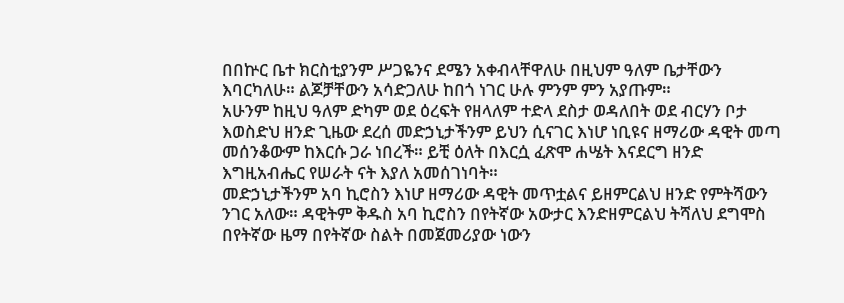በበኵር ቤተ ክርስቲያንም ሥጋዬንና ደሜን አቀብላቸዋለሁ በዚህም ዓለም ቤታቸውን እባርካለሁ። ልጆቻቸውን አሳድጋለሁ ከበጎ ነገር ሁሉ ምንም ምን አያጡም።
አሁንም ከዚህ ዓለም ድካም ወደ ዕረፍት የዘላለም ተድላ ደስታ ወዳለበት ወደ ብርሃን ቦታ እወስድህ ዘንድ ጊዜው ደረሰ መድኃኒታችንም ይህን ሲናገር እነሆ ነቢዩና ዘማሪው ዳዊት መጣ መሰንቆውም ከእርሱ ጋራ ነበረች። ይቺ ዕለት በእርሷ ፈጽሞ ሐሤት እናደርግ ዘንድ እግዚአብሔር የሠራት ናት እያለ አመሰገነባት።
መድኃኒታችንም አባ ኪሮስን እነሆ ዘማሪው ዳዊት መጥቷልና ይዘምርልህ ዘንድ የምትሻውን ንገር አለው። ዳዊትም ቅዱስ አባ ኪሮስን በየትኛው አውታር እንድዘምርልህ ትሻለህ ደግሞስ በየትኛው ዜማ በየትኛው ስልት በመጀመሪያው ነውን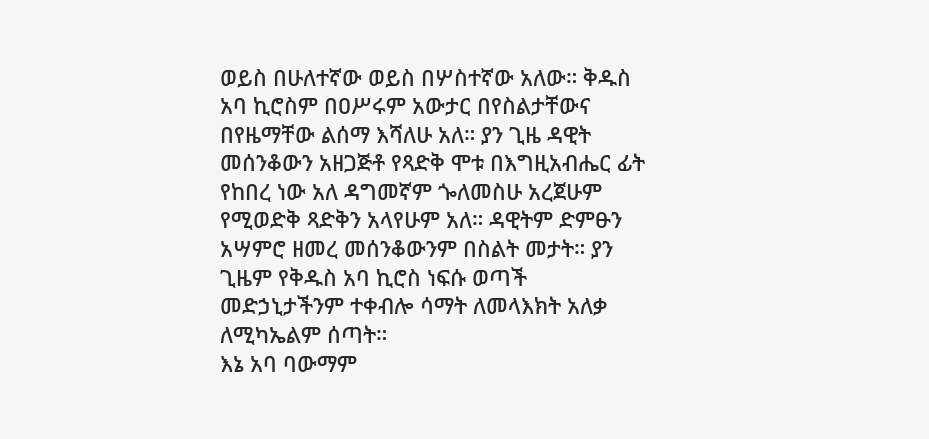ወይስ በሁለተኛው ወይስ በሦስተኛው አለው። ቅዱስ አባ ኪሮስም በዐሥሩም አውታር በየስልታቸውና በየዜማቸው ልሰማ እሻለሁ አለ። ያን ጊዜ ዳዊት መሰንቆውን አዘጋጅቶ የጻድቅ ሞቱ በእግዚአብሔር ፊት የከበረ ነው አለ ዳግመኛም ጐለመስሁ አረጀሁም የሚወድቅ ጻድቅን አላየሁም አለ። ዳዊትም ድምፁን አሣምሮ ዘመረ መሰንቆውንም በስልት መታት። ያን ጊዜም የቅዱስ አባ ኪሮስ ነፍሱ ወጣች መድኃኒታችንም ተቀብሎ ሳማት ለመላእክት አለቃ ለሚካኤልም ሰጣት።
እኔ አባ ባውማም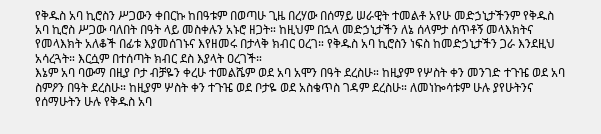የቅዱስ አባ ኪሮስን ሥጋውን ቀበርኩ ከበዓቱም በወጣሁ ጊዜ በረሃው በሰማይ ሠራዊት ተመልቶ አየሁ መድኃኒታችንም የቅዱስ አባ ኪሮስ ሥጋው ባለበት በዓት ላይ መስቀሉን አኑሮ ዘጋት። ከዚህም በኋላ መድኃኒታችን ለኔ ሰላምታ ሰጥቶኝ መላእክትና የመላእክት አለቆች በፊቱ እያመሰገኑና እየዘመሩ በታላቅ ክብር ዐረገ። የቅዱስ አባ ኪሮስን ነፍስ ከመድኃኒታችን ጋራ እንደዚህ አሳረጓት። እርሷም በተሰጣት ክብር ደስ እያላት ዐረገች።
እኔም አባ ባውማ በዚያ ቦታ ብቻዬን ቀረሁ ተመልሼም ወደ አባ አሞን በዓት ደረስሁ። ከዚያም የሦስት ቀን መንገድ ተጉዤ ወደ አባ ስምዖን በዓት ደረስሁ። ከዚያም ሦስት ቀን ተጉዤ ወደ ቦታዬ ወደ አስቄጥስ ገዳም ደረስሁ። ለመነኰሳቱም ሁሉ ያየሁትንና የሰማሁትን ሁሉ የቅዱስ አባ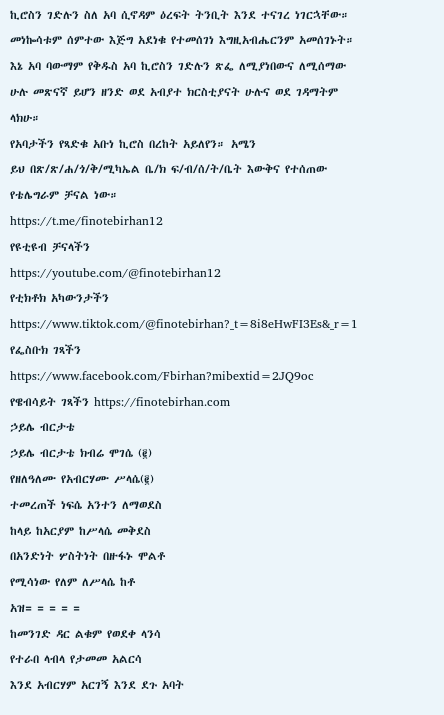ኪሮስን ገድሉን ስለ አባ ሲኖዳም ዕረፍት ትንቢት እንደ ተናገረ ነገርኋቸው።
መነኰሳቱም ሰምተው እጅግ አደነቁ የተመሰገነ እግዚአብሔርንም አመሰገኑት። እኔ አባ ባውማም የቅዱስ አባ ኪሮስን ገድሉን ጽፌ ለሚያነበውና ለሚሰማው ሁሉ መጽናኛ ይሆን ዘንድ ወደ አብያተ ክርስቲያናት ሁሉና ወደ ገዳማትም ላክሁ።
የአባታችን የጻድቁ አቡነ ኪሮስ በረከት አይለየን። አሜን
ይህ በጽ/ጽ/ሐ/ጎ/ቅ/ሚካኤል ቤ/ክ ፍ/ብ/ሰ/ት/ቤት እውቅና የተሰጠው የቴሌግራም ቻናል ነው።
https://t.me/finotebirhan12
የዩቲዩብ ቻናላችን
https://youtube.com/@finotebirhan12
የቲክቶክ አካውንታችን https://www.tiktok.com/@finotebirhan?_t=8i8eHwFI3Es&_r=1
የፌስቡክ ገጻችን https://www.facebook.com/Fbirhan?mibextid=2JQ9oc
የዌብሳይት ገጻችን https://finotebirhan.com
ኃይሌ ብርታቴ
ኃይሌ ብርታቴ ክብሬ ሞገሴ (፪)
የዘለዓለሙ የአብርሃሙ ሥላሴ(፪)
ተመረጠች ነፍሴ አንተን ለማወደስ
ከላይ ከአርያም ከሥላሴ መቅደስ
በአንድነት ሦስትነት በዙፋኑ ሞልቶ
የሚሳነው የለም ለሥላሴ ከቶ
አዝ= = = = =
ከመንገድ ዳር ልቁም የወደቀ ላንሳ
የተራበ ላብላ የታመመ አልርሳ
እንደ አብርሃም አርገኝ እንደ ደጉ አባት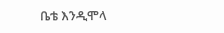ቤቴ እንዲሞላ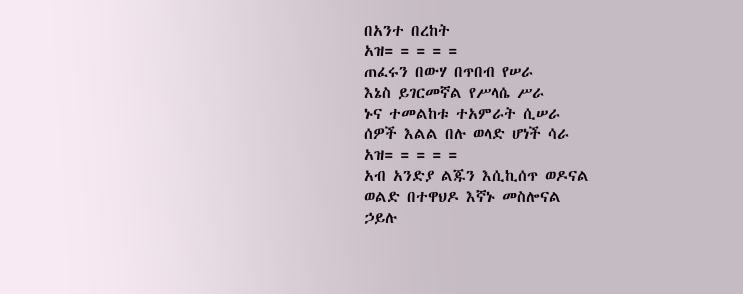በአንተ በረከት
አዝ= = = = =
ጠፈሩን በውሃ በጥበብ የሠራ
እኔስ ይገርመኛል የሥላሴ ሥራ
ኑና ተመልከቱ ተአምራት ሲሠራ
ሰዎች እልል በሉ ወላድ ሆነች ሳራ
አዝ= = = = =
አብ አንድያ ልጁን እሲኪሰጥ ወዶናል
ወልድ በተዋህዶ እኛኑ መስሎናል
ኃይሉ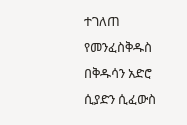ተገለጠ የመንፈስቅዱስ
በቅዱሳን አድሮ ሲያድን ሲፈውስ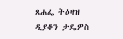ጸሐፌ ትዕዛዝ
ዲያቆን ታዴዎስ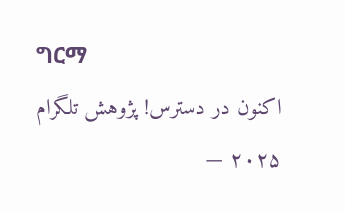ግርማ
اکنون در دسترس! پژوهش تلگرام ۲۰۲۵ —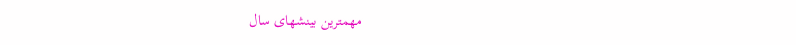مهمترین بینشهای سال